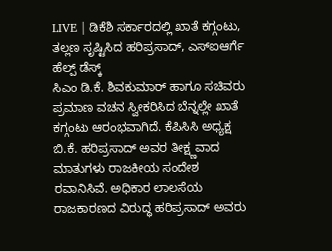LIVE | ಡಿಕೆಶಿ ಸರ್ಕಾರದಲ್ಲಿ ಖಾತೆ ಕಗ್ಗಂಟು, ತಲ್ಲಣ ಸೃಷ್ಟಿಸಿದ ಹರಿಪ್ರಸಾದ್, ಎಸ್ಐಆರ್ಗೆ ಹೆಲ್ಪ್ ಡೆಸ್ಕ್
ಸಿಎಂ ಡಿ.ಕೆ. ಶಿವಕುಮಾರ್ ಹಾಗೂ ಸಚಿವರು ಪ್ರಮಾಣ ವಚನ ಸ್ವೀಕರಿಸಿದ ಬೆನ್ನಲ್ಲೇ ಖಾತೆ ಕಗ್ಗಂಟು ಆರಂಭವಾಗಿದೆ. ಕೆಪಿಸಿಸಿ ಅಧ್ಯಕ್ಷ ಬಿ.ಕೆ. ಹರಿಪ್ರಸಾದ್ ಅವರ ತೀಕ್ಷ್ಣವಾದ ಮಾತುಗಳು ರಾಜಕೀಯ ಸಂದೇಶ ರವಾನಿಸಿವೆ. ಅಧಿಕಾರ ಲಾಲಸೆಯ ರಾಜಕಾರಣದ ವಿರುದ್ಧ ಹರಿಪ್ರಸಾದ್ ಅವರು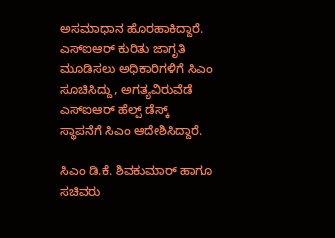ಅಸಮಾಧಾನ ಹೊರಹಾಕಿದ್ದಾರೆ. ಎಸ್ಐಆರ್ ಕುರಿತು ಜಾಗೃತಿ ಮೂಡಿಸಲು ಅಧಿಕಾರಿಗಳಿಗೆ ಸಿಎಂ ಸೂಚಿಸಿದ್ದು, ಅಗತ್ಯವಿರುವೆಡೆ ಎಸ್ಐಆರ್ ಹೆಲ್ಪ್ ಡೆಸ್ಕ್ ಸ್ಥಾಪನೆಗೆ ಸಿಎಂ ಆದೇಶಿಸಿದ್ದಾರೆ.

ಸಿಎಂ ಡಿ.ಕೆ. ಶಿವಕುಮಾರ್ ಹಾಗೂ ಸಚಿವರು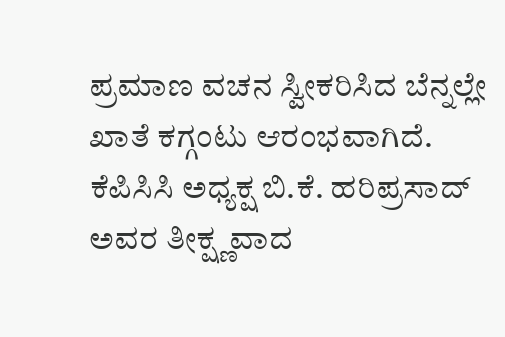ಪ್ರಮಾಣ ವಚನ ಸ್ವೀಕರಿಸಿದ ಬೆನ್ನಲ್ಲೇ ಖಾತೆ ಕಗ್ಗಂಟು ಆರಂಭವಾಗಿದೆ. ಕೆಪಿಸಿಸಿ ಅಧ್ಯಕ್ಷ ಬಿ.ಕೆ. ಹರಿಪ್ರಸಾದ್ ಅವರ ತೀಕ್ಷ್ಣವಾದ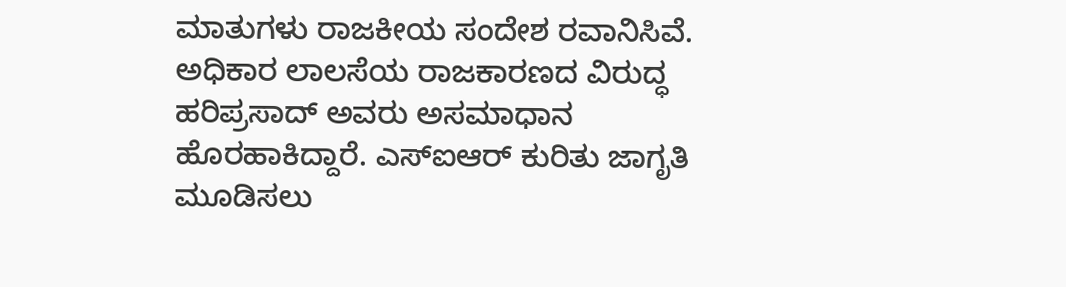ಮಾತುಗಳು ರಾಜಕೀಯ ಸಂದೇಶ ರವಾನಿಸಿವೆ. ಅಧಿಕಾರ ಲಾಲಸೆಯ ರಾಜಕಾರಣದ ವಿರುದ್ಧ ಹರಿಪ್ರಸಾದ್ ಅವರು ಅಸಮಾಧಾನ ಹೊರಹಾಕಿದ್ದಾರೆ. ಎಸ್ಐಆರ್ ಕುರಿತು ಜಾಗೃತಿ ಮೂಡಿಸಲು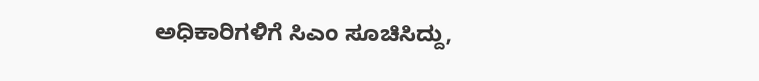ಅಧಿಕಾರಿಗಳಿಗೆ ಸಿಎಂ ಸೂಚಿಸಿದ್ದು,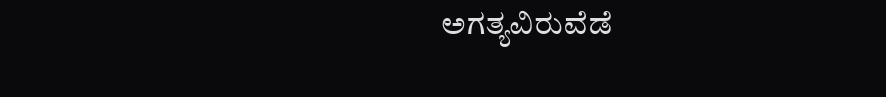ಅಗತ್ಯವಿರುವೆಡೆ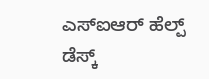ಎಸ್ಐಆರ್ ಹೆಲ್ಪ್ ಡೆಸ್ಕ್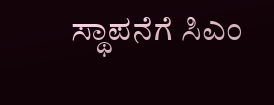ಸ್ಥಾಪನೆಗೆ ಸಿಎಂ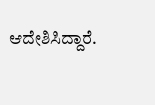ಆದೇಶಿಸಿದ್ದಾರೆ.